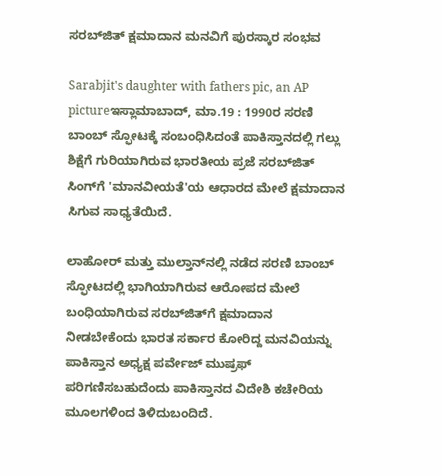ಸರಬ್‌ಜಿತ್ ಕ್ಷಮಾದಾನ ಮನವಿಗೆ ಪುರಸ್ಕಾರ ಸಂಭವ

Sarabjit's daughter with fathers pic, an AP pictureಇಸ್ಲಾಮಾಬಾದ್, ಮಾ.19 : 1990ರ ಸರಣಿ ಬಾಂಬ್ ಸ್ಫೋಟಕ್ಕೆ ಸಂಬಂಧಿಸಿದಂತೆ ಪಾಕಿಸ್ತಾನದಲ್ಲಿ ಗಲ್ಲು ಶಿಕ್ಷೆಗೆ ಗುರಿಯಾಗಿರುವ ಭಾರತೀಯ ಪ್ರಜೆ ಸರಬ್‌ಜಿತ್ ಸಿಂಗ್‌ಗೆ 'ಮಾನವೀಯತೆ'ಯ ಆಧಾರದ ಮೇಲೆ ಕ್ಷಮಾದಾನ ಸಿಗುವ ಸಾಧ್ಯತೆಯಿದೆ.

ಲಾಹೋರ್ ಮತ್ತು ಮುಲ್ತಾನ್‌ನಲ್ಲಿ ನಡೆದ ಸರಣಿ ಬಾಂಬ್ ಸ್ಫೋಟದಲ್ಲಿ ಭಾಗಿಯಾಗಿರುವ ಆರೋಪದ ಮೇಲೆ ಬಂಧಿಯಾಗಿರುವ ಸರಬ್‌ಜಿತ್‌ಗೆ ಕ್ಷಮಾದಾನ ನೀಡಬೇಕೆಂದು ಭಾರತ ಸರ್ಕಾರ ಕೋರಿದ್ದ ಮನವಿಯನ್ನು ಪಾಕಿಸ್ತಾನ ಅಧ್ಯಕ್ಷ ಪರ್ವೇಜ್ ಮುಷ್ರಫ್ ಪರಿಗಣಿಸಬಹುದೆಂದು ಪಾಕಿಸ್ತಾನದ ವಿದೇಶಿ ಕಚೇರಿಯ ಮೂಲಗಳಿಂದ ತಿಳಿದುಬಂದಿದೆ.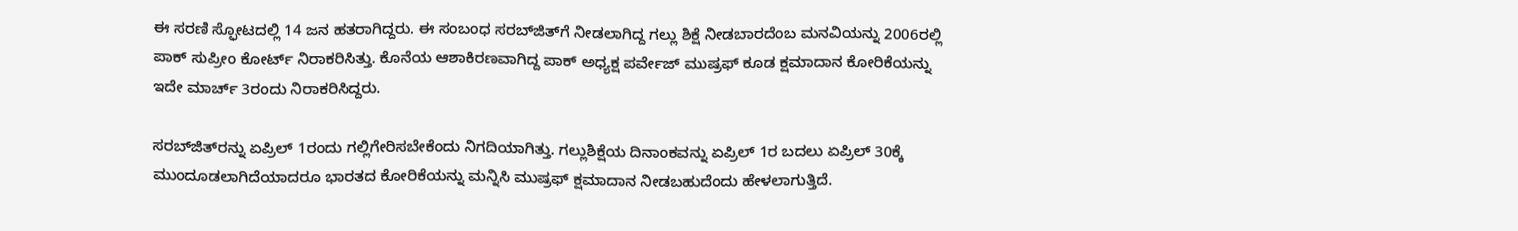ಈ ಸರಣಿ ಸ್ಫೋಟದಲ್ಲಿ 14 ಜನ ಹತರಾಗಿದ್ದರು. ಈ ಸಂಬಂಧ ಸರಬ್‌ಜಿತ್‌ಗೆ ನೀಡಲಾಗಿದ್ದ ಗಲ್ಲು ಶಿಕ್ಷೆ ನೀಡಬಾರದೆಂಬ ಮನವಿಯನ್ನು 2006ರಲ್ಲಿ ಪಾಕ್ ಸುಪ್ರೀಂ ಕೋರ್ಟ್ ನಿರಾಕರಿಸಿತ್ತು. ಕೊನೆಯ ಆಶಾಕಿರಣವಾಗಿದ್ದ ಪಾಕ್ ಅಧ್ಯಕ್ಷ ಪರ್ವೇಜ್ ಮುಷ್ರಫ್ ಕೂಡ ಕ್ಷಮಾದಾನ ಕೋರಿಕೆಯನ್ನು ಇದೇ ಮಾರ್ಚ್ 3ರಂದು ನಿರಾಕರಿಸಿದ್ದರು.

ಸರಬ್‌ಜಿತ್‌ರನ್ನು ಏಪ್ರಿಲ್ 1ರಂದು ಗಲ್ಲಿಗೇರಿಸಬೇಕೆಂದು ನಿಗದಿಯಾಗಿತ್ತು. ಗಲ್ಲುಶಿಕ್ಷೆಯ ದಿನಾಂಕವನ್ನು ಏಪ್ರಿಲ್ 1ರ ಬದಲು ಏಪ್ರಿಲ್ 30ಕ್ಕೆ ಮುಂದೂಡಲಾಗಿದೆಯಾದರೂ ಭಾರತದ ಕೋರಿಕೆಯನ್ನು ಮನ್ನಿಸಿ ಮುಷ್ರಫ್ ಕ್ಷಮಾದಾನ ನೀಡಬಹುದೆಂದು ಹೇಳಲಾಗುತ್ತಿದೆ.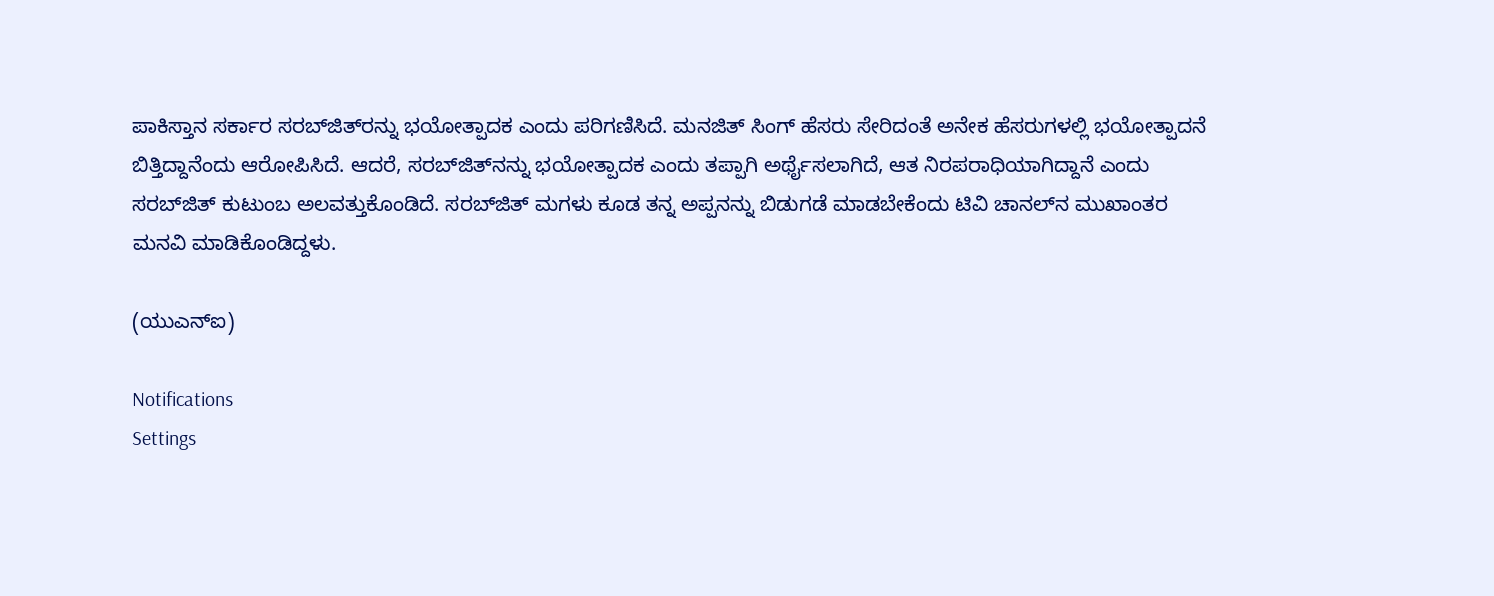ಪಾಕಿಸ್ತಾನ ಸರ್ಕಾರ ಸರಬ್‌ಜಿತ್‌ರನ್ನು ಭಯೋತ್ಪಾದಕ ಎಂದು ಪರಿಗಣಿಸಿದೆ. ಮನಜಿತ್ ಸಿಂಗ್ ಹೆಸರು ಸೇರಿದಂತೆ ಅನೇಕ ಹೆಸರುಗಳಲ್ಲಿ ಭಯೋತ್ಪಾದನೆ ಬಿತ್ತಿದ್ದಾನೆಂದು ಆರೋಪಿಸಿದೆ. ಆದರೆ, ಸರಬ್‌ಜಿತ್‌ನನ್ನು ಭಯೋತ್ಪಾದಕ ಎಂದು ತಪ್ಪಾಗಿ ಅರ್ಥೈಸಲಾಗಿದೆ, ಆತ ನಿರಪರಾಧಿಯಾಗಿದ್ದಾನೆ ಎಂದು ಸರಬ್‌ಜಿತ್ ಕುಟುಂಬ ಅಲವತ್ತುಕೊಂಡಿದೆ. ಸರಬ್‌ಜಿತ್ ಮಗಳು ಕೂಡ ತನ್ನ ಅಪ್ಪನನ್ನು ಬಿಡುಗಡೆ ಮಾಡಬೇಕೆಂದು ಟಿವಿ ಚಾನಲ್‌ನ ಮುಖಾಂತರ ಮನವಿ ಮಾಡಿಕೊಂಡಿದ್ದಳು.

(ಯುಎನ್ಐ)

Notifications
Settings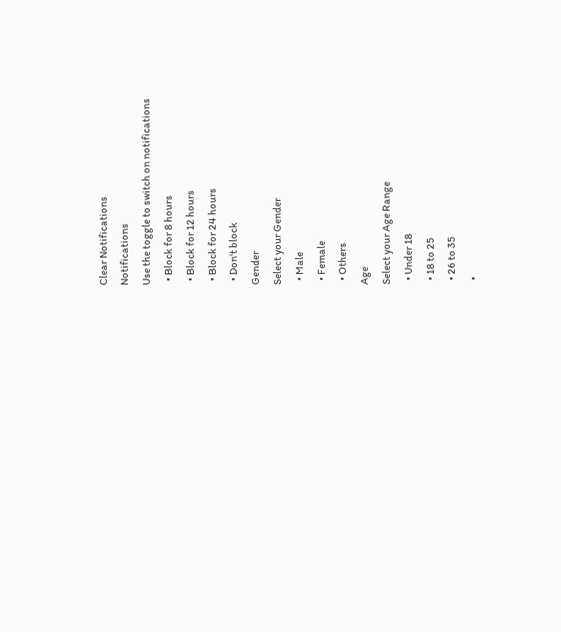Clear Notifications
Notifications
Use the toggle to switch on notifications
  • Block for 8 hours
  • Block for 12 hours
  • Block for 24 hours
  • Don't block
Gender
Select your Gender
  • Male
  • Female
  • Others
Age
Select your Age Range
  • Under 18
  • 18 to 25
  • 26 to 35
  •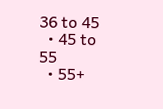36 to 45
  • 45 to 55
  • 55+